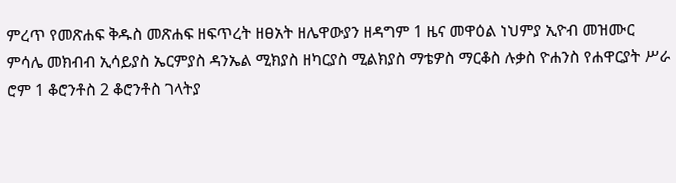ምረጥ የመጽሐፍ ቅዱስ መጽሐፍ ዘፍጥረት ዘፀአት ዘሌዋውያን ዘዳግም 1 ዜና መዋዕል ነህምያ ኢዮብ መዝሙር ምሳሌ መክብብ ኢሳይያስ ኤርምያስ ዳንኤል ሚክያስ ዘካርያስ ሚልክያስ ማቴዎስ ማርቆስ ሉቃስ ዮሐንስ የሐዋርያት ሥራ ሮም 1 ቆሮንቶስ 2 ቆሮንቶስ ገላትያ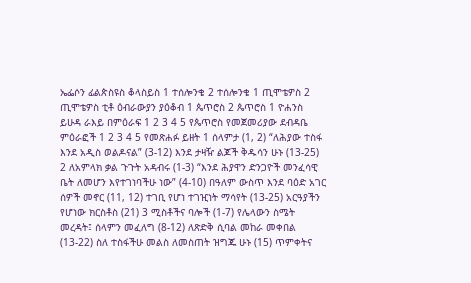ኤፌሶን ፊልጵስዩስ ቆላስይስ 1 ተሰሎንቄ 2 ተሰሎንቄ 1 ጢሞቴዎስ 2 ጢሞቴዎስ ቲቶ ዕብራውያን ያዕቆብ 1 ጴጥሮስ 2 ጴጥሮስ 1 ዮሐንስ ይሁዳ ራእይ በምዕራፍ 1 2 3 4 5 የጴጥሮስ የመጀመሪያው ደብዳቤ ምዕራፎች 1 2 3 4 5 የመጽሐፉ ይዘት 1 ሰላምታ (1, 2) “ለሕያው ተስፋ እንደ አዲስ ወልዶናል” (3-12) እንደ ታዛዥ ልጆች ቅዱሳን ሁኑ (13-25) 2 ለአምላክ ቃል ጉጉት አዳብሩ (1-3) “እንደ ሕያዋን ድንጋዮች መንፈሳዊ ቤት ለመሆን እየተገነባችሁ ነው” (4-10) በዓለም ውስጥ እንደ ባዕድ አገር ሰዎች መኖር (11, 12) ተገቢ የሆነ ተገዢነት ማሳየት (13-25) አርዓያችን የሆነው ክርስቶስ (21) 3 ሚስቶችና ባሎች (1-7) የሌላውን ስሜት መረዳት፤ ሰላምን መፈለግ (8-12) ለጽድቅ ሲባል መከራ መቀበል (13-22) ስለ ተስፋችሁ መልስ ለመስጠት ዝግጁ ሁኑ (15) ጥምቀትና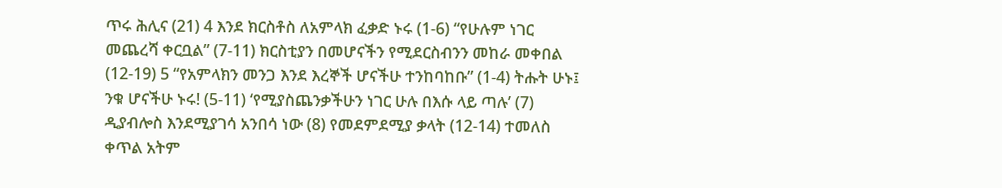ጥሩ ሕሊና (21) 4 እንደ ክርስቶስ ለአምላክ ፈቃድ ኑሩ (1-6) “የሁሉም ነገር መጨረሻ ቀርቧል” (7-11) ክርስቲያን በመሆናችን የሚደርስብንን መከራ መቀበል (12-19) 5 “የአምላክን መንጋ እንደ እረኞች ሆናችሁ ተንከባከቡ” (1-4) ትሑት ሁኑ፤ ንቁ ሆናችሁ ኑሩ! (5-11) ‘የሚያስጨንቃችሁን ነገር ሁሉ በእሱ ላይ ጣሉ’ (7) ዲያብሎስ እንደሚያገሳ አንበሳ ነው (8) የመደምደሚያ ቃላት (12-14) ተመለስ ቀጥል አትም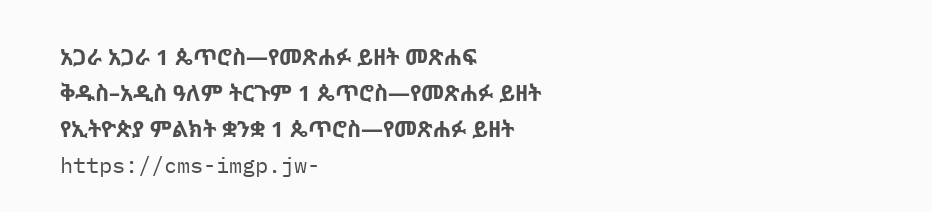አጋራ አጋራ 1 ጴጥሮስ—የመጽሐፉ ይዘት መጽሐፍ ቅዱስ–አዲስ ዓለም ትርጉም 1 ጴጥሮስ—የመጽሐፉ ይዘት የኢትዮጵያ ምልክት ቋንቋ 1 ጴጥሮስ—የመጽሐፉ ይዘት https://cms-imgp.jw-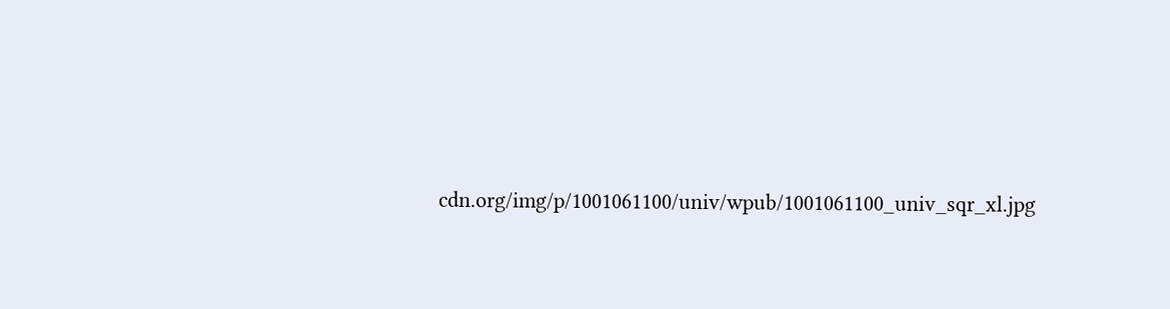cdn.org/img/p/1001061100/univ/wpub/1001061100_univ_sqr_xl.jpg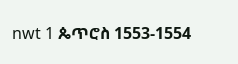nwt 1 ጴጥሮስ 1553-1554